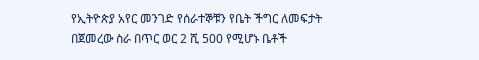የኢትዮጵያ አየር መንገድ የሰራተኞቹን የቤት ችግር ለመፍታት በጀመረው ስራ በጥር ወር 2 ሺ 500 የሚሆኑ ቤቶች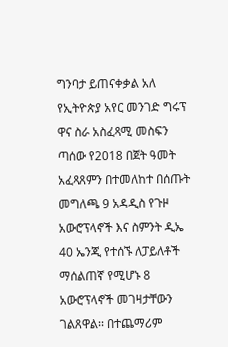ግንባታ ይጠናቀቃል አለ
የኢትዮጵያ አየር መንገድ ግሩፕ ዋና ስራ አስፈጻሚ መስፍን ጣሰው የ2018 በጀት ዓመት አፈጻጸምን በተመለከተ በሰጡት መግለጫ 9 አዳዲስ የጉዞ አውሮፕላኖች እና ስምንት ዲኤ 40 ኤንጂ የተሰኙ ለፓይለቶች ማሰልጠኛ የሚሆኑ 8 አውሮፕላኖች መገዛታቸውን ገልጸዋል፡፡ በተጨማሪም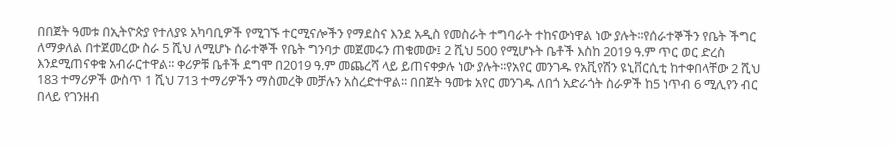በበጀት ዓመቱ በኢትዮጵያ የተለያዩ አካባቢዎች የሚገኙ ተርሚናሎችን የማደስና እንደ አዲስ የመስራት ተግባራት ተከናውነዋል ነው ያሉት፡፡የሰራተኞችን የቤት ችግር ለማቃለል በተጀመረው ስራ 5 ሺህ ለሚሆኑ ሰራተኞች የቤት ግንባታ መጀመሩን ጠቁመው፤ 2 ሺህ 500 የሚሆኑት ቤቶች እስከ 2019 ዓ.ም ጥር ወር ድረስ እንደሚጠናቀቁ አብራርተዋል፡፡ ቀሪዎቹ ቤቶች ደግሞ በ2019 ዓ.ም መጨረሻ ላይ ይጠናቀቃሉ ነው ያሉት፡፡የአየር መንገዱ የአቪየሽን ዩኒቨርሲቲ ከተቀበላቸው 2 ሺህ 183 ተማሪዎች ውስጥ 1 ሺህ 713 ተማሪዎችን ማስመረቅ መቻሉን አስረድተዋል፡፡ በበጀት ዓመቱ አየር መንገዱ ለበጎ አድራጎት ስራዎች ከ5 ነጥብ 6 ሚሊየን ብር በላይ የገንዘብ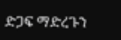ድጋፍ ማድረጉን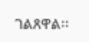ገልጸዋል፡፡